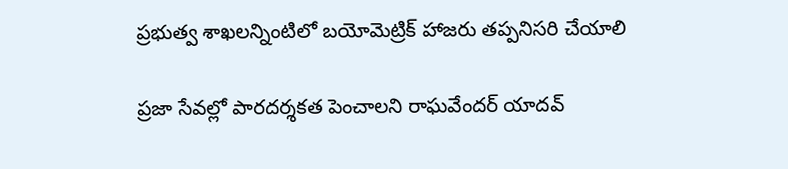ప్రభుత్వ శాఖలన్నింటిలో బయోమెట్రిక్ హాజరు తప్పనిసరి చేయాలి

ప్రజా సేవల్లో పారదర్శకత పెంచాలని రాఘవేందర్ యాదవ్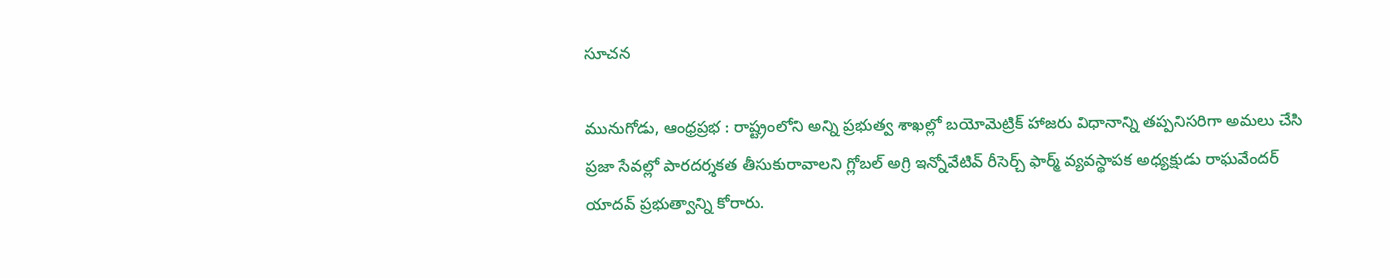సూచన

మునుగోడు, ఆంధ్రప్రభ : రాష్ట్రంలోని అన్ని ప్రభుత్వ శాఖల్లో బయోమెట్రిక్ హాజరు విధానాన్ని తప్పనిసరిగా అమలు చేసి ప్రజా సేవల్లో పారదర్శకత తీసుకురావాలని గ్లోబల్ అగ్రి ఇన్నోవేటివ్ రీసెర్చ్ ఫార్మ్ వ్యవస్థాపక అధ్యక్షుడు రాఘవేందర్ యాదవ్ ప్రభుత్వాన్ని కోరారు.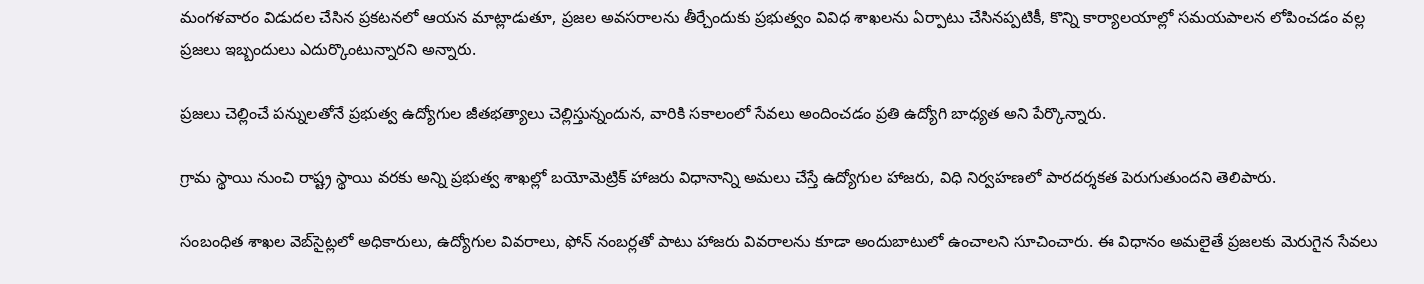మంగళవారం విడుదల చేసిన ప్రకటనలో ఆయన మాట్లాడుతూ, ప్రజల అవసరాలను తీర్చేందుకు ప్రభుత్వం వివిధ శాఖలను ఏర్పాటు చేసినప్పటికీ, కొన్ని కార్యాలయాల్లో సమయపాలన లోపించడం వల్ల ప్రజలు ఇబ్బందులు ఎదుర్కొంటున్నారని అన్నారు.

ప్రజలు చెల్లించే పన్నులతోనే ప్రభుత్వ ఉద్యోగుల జీతభత్యాలు చెల్లిస్తున్నందున, వారికి సకాలంలో సేవలు అందించడం ప్రతి ఉద్యోగి బాధ్యత అని పేర్కొన్నారు.

గ్రామ స్థాయి నుంచి రాష్ట్ర స్థాయి వరకు అన్ని ప్రభుత్వ శాఖల్లో బయోమెట్రిక్ హాజరు విధానాన్ని అమలు చేస్తే ఉద్యోగుల హాజరు, విధి నిర్వహణలో పారదర్శకత పెరుగుతుందని తెలిపారు.

సంబంధిత శాఖల వెబ్‌సైట్లలో అధికారులు, ఉద్యోగుల వివరాలు, ఫోన్ నంబర్లతో పాటు హాజరు వివరాలను కూడా అందుబాటులో ఉంచాలని సూచించారు. ఈ విధానం అమలైతే ప్రజలకు మెరుగైన సేవలు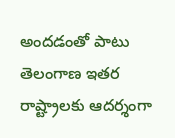అందడంతో పాటు తెలంగాణ ఇతర రాష్ట్రాలకు ఆదర్శంగా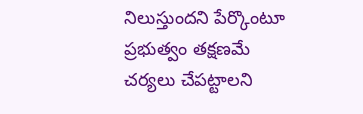నిలుస్తుందని పేర్కొంటూ ప్రభుత్వం తక్షణమే చర్యలు చేపట్టాలని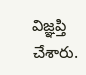విజ్ఞప్తి చేశారు.